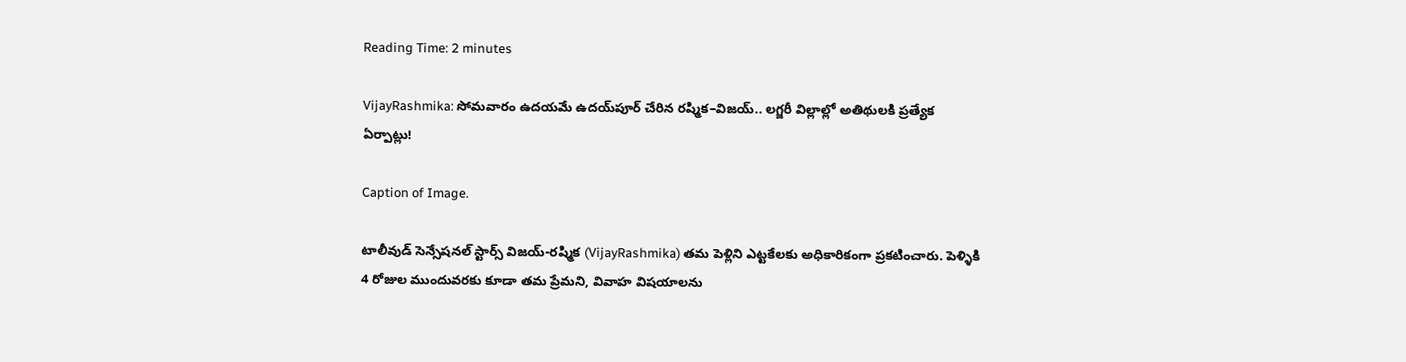Reading Time: 2 minutes

VijayRashmika: సోమవారం ఉదయమే ఉదయ్‌పూర్ చేరిన రష్మిక–విజయ్.. లగ్జరీ విల్లాల్లో అతిథులకి ప్రత్యేక ఏర్పాట్లు!

Caption of Image.

టాలీవుడ్ సెన్సేషనల్ స్టార్స్ విజయ్-రష్మిక (VijayRashmika) తమ పెళ్లిని ఎట్టకేలకు అధికారికంగా ప్రకటించారు. పెళ్ళికి 4 రోజుల ముందువరకు కూడా తమ ప్రేమని, వివాహ విషయాలను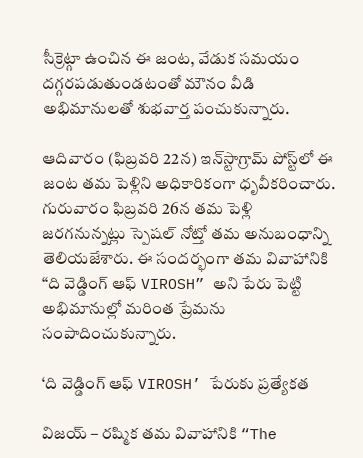సీక్రెట్గా ఉంచిన ఈ జంట, వేడుక సమయం దగ్గరపడుతుండటంతో మౌనం వీడి అభిమానులతో శుభవార్త పంచుకున్నారు.

ఆదివారం (ఫిబ్రవరి 22న) ఇన్‌స్టాగ్రామ్ పోస్ట్‌లో ఈ జంట తమ పెళ్లిని అధికారికంగా ధృవీకరించారు. గురువారం ఫిబ్రవరి 26న తమ పెళ్లి జరగనున్నట్లు స్పెషల్ నోట్తో తమ అనుబంధాన్ని తెలియజేశారు. ఈ సందర్భంగా తమ వివాహానికి “ది వెడ్డింగ్ ఆఫ్ VIROSH” అని పేరు పెట్టి అభిమానుల్లో మరింత ప్రేమను సంపాదించుకున్నారు.

‘ది వెడ్డింగ్ ఆఫ్ VIROSH’ పేరుకు ప్రత్యేకత

విజయ్ – రష్మిక తమ వివాహానికి “The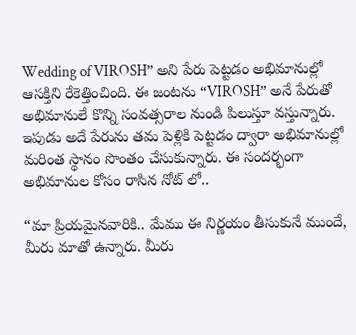Wedding of VIROSH” అని పేరు పెట్టడం అభిమానుల్లో ఆసక్తిని రేకెత్తించింది. ఈ జంటను “VIROSH” అనే పేరుతో అభిమానులే కొన్ని సంవత్సరాల నుండి పిలుస్తూ వస్తున్నారు. ఇపుడు అదే పేరును తమ పెళ్లికి పెట్టడం ద్వారా అభిమానుల్లో మరింత స్థానం సొంతం చేసుకున్నారు. ఈ సందర్భంగా అభిమానుల కోసం రాసిన నోట్ లో..

“మా ప్రియమైనవారికి.. మేము ఈ నిర్ణయం తీసుకునే ముందే, మీరు మాతో ఉన్నారు. మీరు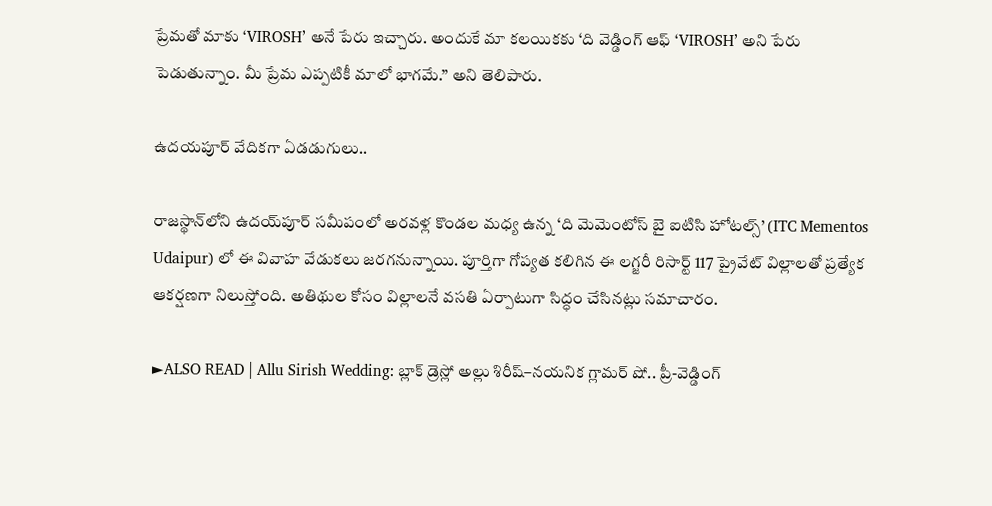ప్రేమతో మాకు ‘VIROSH’ అనే పేరు ఇచ్చారు. అందుకే మా కలయికకు ‘ది వెడ్డింగ్ ఆఫ్ ‘VIROSH’ అని పేరు పెడుతున్నాం. మీ ప్రేమ ఎప్పటికీ మాలో భాగమే.” అని తెలిపారు.

ఉదయపూర్ వేదికగా ఏడడుగులు..

రాజస్థాన్‌లోని ఉదయ్‌పూర్ సమీపంలో అరవళ్ల కొండల మధ్య ఉన్న ‘ది మెమెంటోస్ బై ఐటిసి హోటల్స్’ (ITC Mementos Udaipur) లో ఈ వివాహ వేడుకలు జరగనున్నాయి. పూర్తిగా గోప్యత కలిగిన ఈ లగ్జరీ రిసార్ట్ 117 ప్రైవేట్ విల్లాలతో ప్రత్యేక ఆకర్షణగా నిలుస్తోంది. అతిథుల కోసం విల్లాలనే వసతి ఏర్పాటుగా సిద్ధం చేసినట్లు సమాచారం.

►ALSO READ | Allu Sirish Wedding: బ్లాక్ డ్రెస్లో అల్లు శిరీష్–నయనిక గ్లామర్ షో.. ప్రీ-వెడ్డింగ్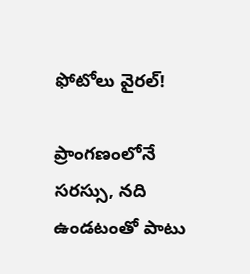ఫోటోలు వైరల్!

ప్రాంగణంలోనే సరస్సు, నది ఉండటంతో పాటు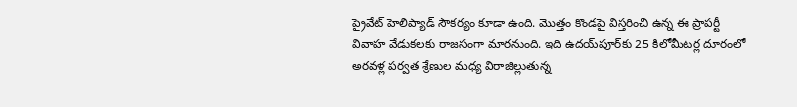ప్రైవేట్ హెలిప్యాడ్ సౌకర్యం కూడా ఉంది. మొత్తం కొండపై విస్తరించి ఉన్న ఈ ప్రాపర్టీ వివాహ వేడుకలకు రాజసంగా మారనుంది. ఇది ఉదయ్‌పూర్‌కు 25 కిలోమీటర్ల దూరంలో అరవళ్ల పర్వత శ్రేణుల మధ్య విరాజిల్లుతున్న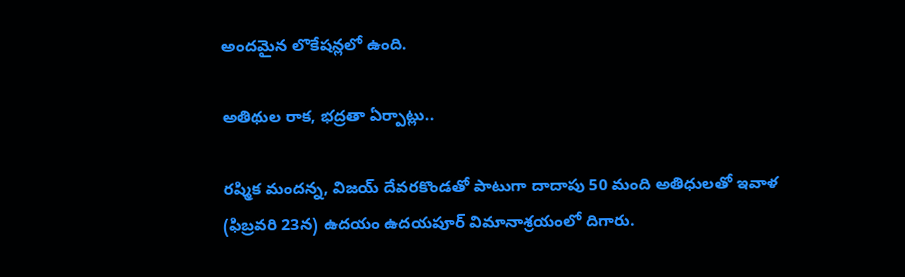అందమైన లొకేషన్లలో ఉంది.

అతిథుల రాక, భద్రతా ఏర్పాట్లు..

రష్మిక మందన్న, విజయ్ దేవరకొండతో పాటుగా దాదాపు 50 మంది అతిధులతో ఇవాళ (ఫిబ్రవరి 23న) ఉదయం ఉదయపూర్ విమానాశ్రయంలో దిగారు.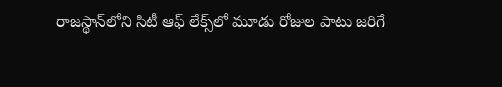రాజస్థాన్‌లోని సిటీ ఆఫ్ లేక్స్‌లో మూడు రోజుల పాటు జరిగే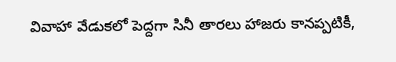వివాహా వేడుకలో పెద్దగా సినీ తారలు హాజరు కానప్పటికీ,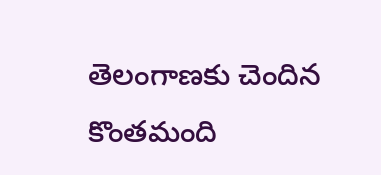తెలంగాణకు చెందిన కొంతమంది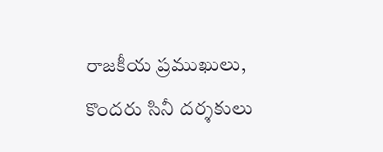రాజకీయ ప్రముఖులు, కొందరు సినీ దర్శకులు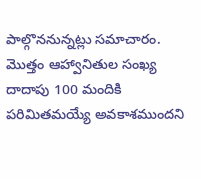పాల్గొననున్నట్లు సమాచారం. మొత్తం ఆహ్వానితుల సంఖ్య దాదాపు 100 మందికి పరిమితమయ్యే అవకాశముందని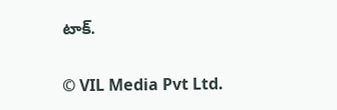టాక్.

© VIL Media Pvt Ltd.